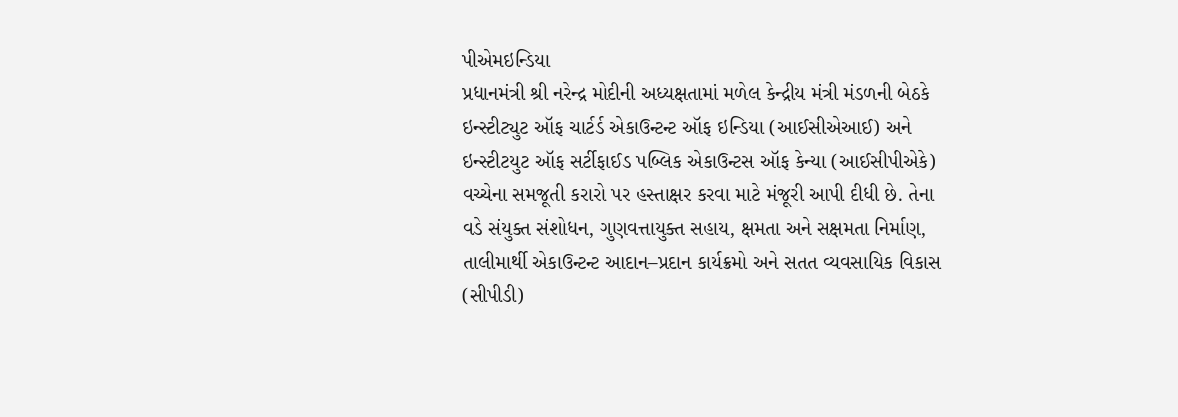પીએમઇન્ડિયા
પ્રધાનમંત્રી શ્રી નરેન્દ્ર મોદીની અધ્યક્ષતામાં મળેલ કેન્દ્રીય મંત્રી મંડળની બેઠકે ઇન્સ્ટીટ્યુટ ઑફ ચાર્ટર્ડ એકાઉન્ટન્ટ ઑફ ઇન્ડિયા (આઈસીએઆઈ) અને ઇન્સ્ટીટયુટ ઑફ સર્ટીફાઈડ પબ્લિક એકાઉન્ટસ ઑફ કેન્યા (આઈસીપીએકે) વચ્ચેના સમજૂતી કરારો પર હસ્તાક્ષર કરવા માટે મંજૂરી આપી દીધી છે. તેના વડે સંયુક્ત સંશોધન, ગુણવત્તાયુક્ત સહાય, ક્ષમતા અને સક્ષમતા નિર્માણ, તાલીમાર્થી એકાઉન્ટન્ટ આદાન–પ્રદાન કાર્યક્રમો અને સતત વ્યવસાયિક વિકાસ (સીપીડી)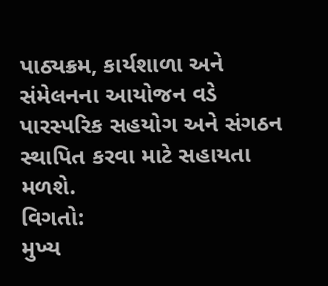પાઠ્યક્રમ, કાર્યશાળા અને સંમેલનના આયોજન વડે પારસ્પરિક સહયોગ અને સંગઠન સ્થાપિત કરવા માટે સહાયતા મળશે.
વિગતો:
મુખ્ય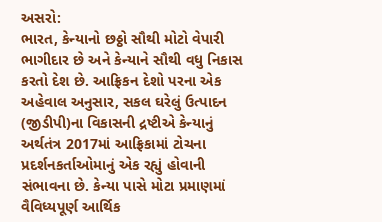અસરો:
ભારત, કેન્યાનો છઠ્ઠો સૌથી મોટો વેપારી ભાગીદાર છે અને કેન્યાને સૌથી વધુ નિકાસ કરતો દેશ છે. આફ્રિકન દેશો પરના એક અહેવાલ અનુસાર, સકલ ઘરેલું ઉત્પાદન (જીડીપી)ના વિકાસની દ્રષ્ટીએ કેન્યાનું અર્થતંત્ર 2017માં આફ્રિકામાં ટોચના પ્રદર્શનકર્તાઓમાનું એક રહ્યું હોવાની સંભાવના છે. કેન્યા પાસે મોટા પ્રમાણમાં વૈવિધ્યપૂર્ણ આર્થિક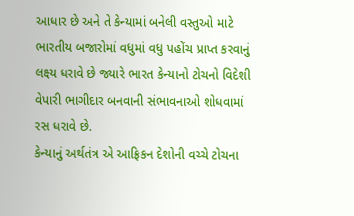આધાર છે અને તે કેન્યામાં બનેલી વસ્તુઓ માટે ભારતીય બજારોમાં વધુમાં વધુ પહોંચ પ્રાપ્ત કરવાનું લક્ષ્ય ધરાવે છે જ્યારે ભારત કેન્યાનો ટોચનો વિદેશી વેપારી ભાગીદાર બનવાની સંભાવનાઓ શોધવામાં રસ ધરાવે છે.
કેન્યાનું અર્થતંત્ર એ આફ્રિકન દેશોની વચ્ચે ટોચના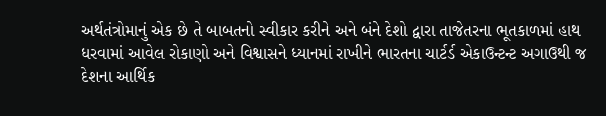અર્થતંત્રોમાનું એક છે તે બાબતનો સ્વીકાર કરીને અને બંને દેશો દ્વારા તાજેતરના ભૂતકાળમાં હાથ ધરવામાં આવેલ રોકાણો અને વિશ્વાસને ધ્યાનમાં રાખીને ભારતના ચાર્ટર્ડ એકાઉન્ટન્ટ અગાઉથી જ દેશના આર્થિક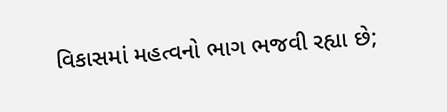વિકાસમાં મહત્વનો ભાગ ભજવી રહ્યા છે;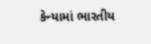કેન્યામાં ભારતીય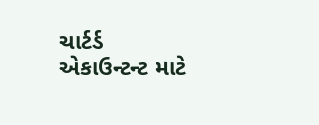ચાર્ટર્ડ એકાઉન્ટન્ટ માટે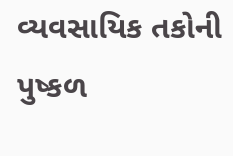વ્યવસાયિક તકોની પુષ્કળ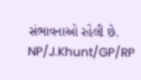સંભાવનાઓ રહેલી છે.
NP/J.Khunt/GP/RP